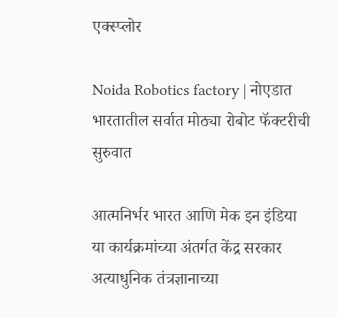एक्स्प्लोर

Noida Robotics factory | नोएडात भारतातील सर्वात मोठ्या रोबोट फॅक्टरीची सुरुवात

आत्मनिर्भर भारत आणि मेक इन इंडिया या कार्यक्रमांच्या अंतर्गत केंद्र सरकार अत्याधुनिक तंत्रज्ञानाच्या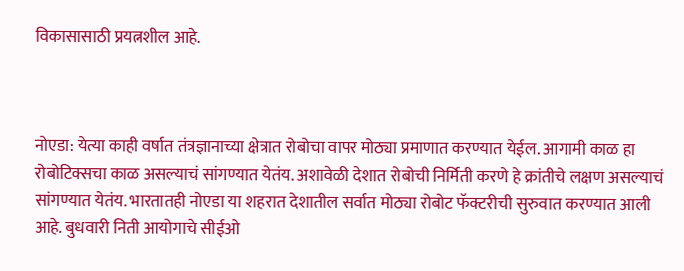विकासासाठी प्रयत्नशील आहे.



नोएडा: येत्या काही वर्षात तंत्रज्ञानाच्या क्षेत्रात रोबोचा वापर मोठ्या प्रमाणात करण्यात येईल. आगामी काळ हा रोबोटिक्सचा काळ असल्याचं सांगण्यात येतंय. अशावेळी देशात रोबोची निर्मिती करणे हे क्रांतीचे लक्षण असल्याचं सांगण्यात येतंय. भारतातही नोएडा या शहरात देशातील सर्वात मोठ्या रोबोट फॅक्टरीची सुरुवात करण्यात आली आहे. बुधवारी निती आयोगाचे सीईओ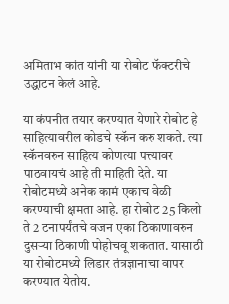अमिताभ कांत यांनी या रोबोट फॅक्टरीचे उद्धाटन केलं आहे.

या कंपनीत तयार करण्यात येणारे रोबोट हे साहित्यावरील कोडचे स्कॅन करु शकते. त्या स्कॅनवरुन साहित्य कोणत्या पत्त्यावर पाठवायचं आहे ती माहिती देते. या रोबोटमध्ये अनेक कामं एकाच वेळी करण्याची क्षमता आहे. हा रोबोट 25 किलो ते 2 टनापर्यंतचे वजन एका ठिकाणावरुन दुसऱ्या ठिकाणी पोहोचवू शकतात. यासाठी या रोबोटमध्ये लिडार तंत्रज्ञानाचा वापर करण्यात येतोय.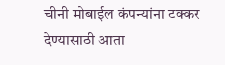चीनी मोबाईल कंपन्यांना टक्कर देण्यासाठी आता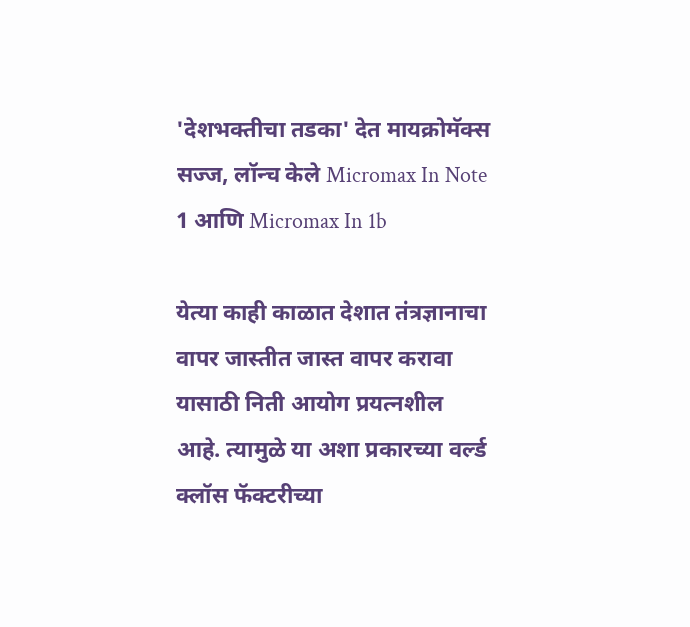'देशभक्तीचा तडका' देत मायक्रोमॅक्स सज्ज, लॉन्च केले Micromax In Note 1 आणि Micromax In 1b

येत्या काही काळात देशात तंत्रज्ञानाचा वापर जास्तीत जास्त वापर करावा यासाठी निती आयोग प्रयत्नशील आहे. त्यामुळे या अशा प्रकारच्या वर्ल्ड क्लॉस फॅक्टरीच्या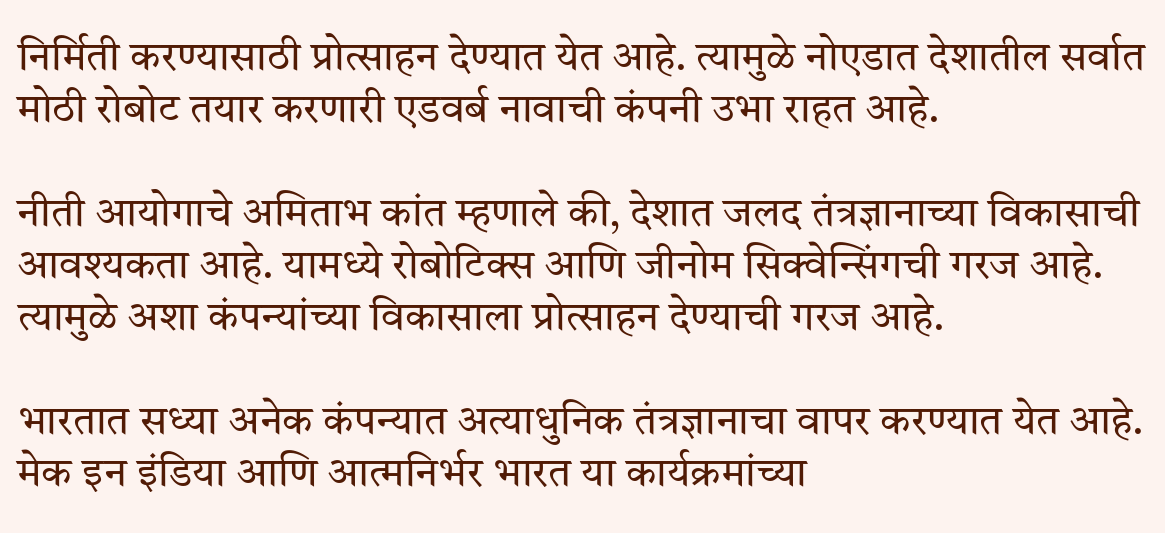निर्मिती करण्यासाठी प्रोत्साहन देण्यात येत आहे. त्यामुळे नोएडात देशातील सर्वात मोठी रोबोट तयार करणारी एडवर्ब नावाची कंपनी उभा राहत आहे.

नीती आयोगाचे अमिताभ कांत म्हणाले की, देशात जलद तंत्रज्ञानाच्या विकासाची आवश्यकता आहे. यामध्ये रोबोटिक्स आणि जीनोम सिक्वेन्सिंगची गरज आहे. त्यामुळे अशा कंपन्यांच्या विकासाला प्रोत्साहन देण्याची गरज आहे.

भारतात सध्या अनेक कंपन्यात अत्याधुनिक तंत्रज्ञानाचा वापर करण्यात येत आहे. मेक इन इंडिया आणि आत्मनिर्भर भारत या कार्यक्रमांच्या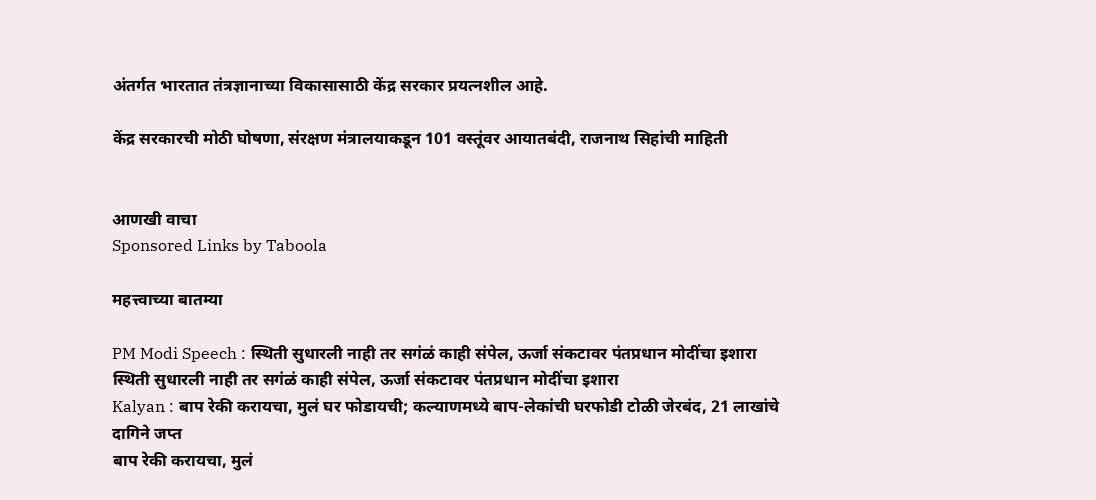अंतर्गत भारतात तंत्रज्ञानाच्या विकासासाठी केंद्र सरकार प्रयत्नशील आहे.

केंद्र सरकारची मोठी घोषणा, संरक्षण मंत्रालयाकडून 101 वस्तूंवर आयातबंदी, राजनाथ सिहांची माहिती


आणखी वाचा
Sponsored Links by Taboola

महत्त्वाच्या बातम्या

PM Modi Speech : स्थिती सुधारली नाही तर सगंळं काही संपेल, ऊर्जा संकटावर पंतप्रधान मोदींचा इशारा
स्थिती सुधारली नाही तर सगंळं काही संपेल, ऊर्जा संकटावर पंतप्रधान मोदींचा इशारा
Kalyan : बाप रेकी करायचा, मुलं घर फोडायची; कल्याणमध्ये बाप-लेकांची घरफोडी टोळी जेरबंद, 21 लाखांचे दागिने जप्त
बाप रेकी करायचा, मुलं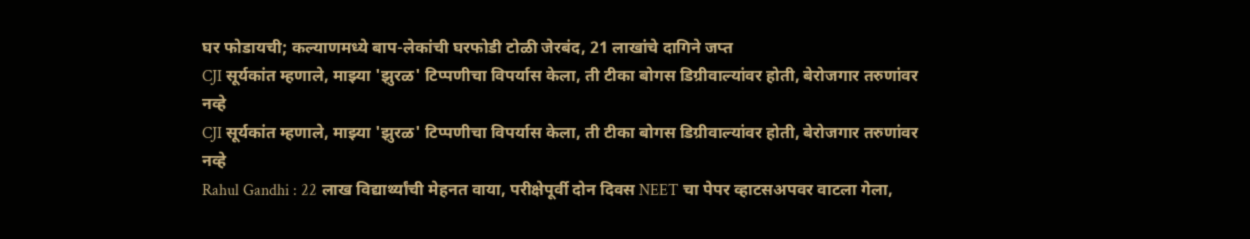घर फोडायची; कल्याणमध्ये बाप-लेकांची घरफोडी टोळी जेरबंद, 21 लाखांचे दागिने जप्त
CJI सूर्यकांत म्हणाले, माझ्या 'झुरळ' टिप्पणीचा विपर्यास केला, ती टीका बोगस डिग्रीवाल्यांवर होती, बेरोजगार तरुणांवर नव्हे
CJI सूर्यकांत म्हणाले, माझ्या 'झुरळ' टिप्पणीचा विपर्यास केला, ती टीका बोगस डिग्रीवाल्यांवर होती, बेरोजगार तरुणांवर नव्हे
Rahul Gandhi : 22 लाख विद्यार्थ्यांची मेहनत वाया, परीक्षेपूर्वी दोन दिवस NEET चा पेपर व्हाटसअपवर वाटला गेला,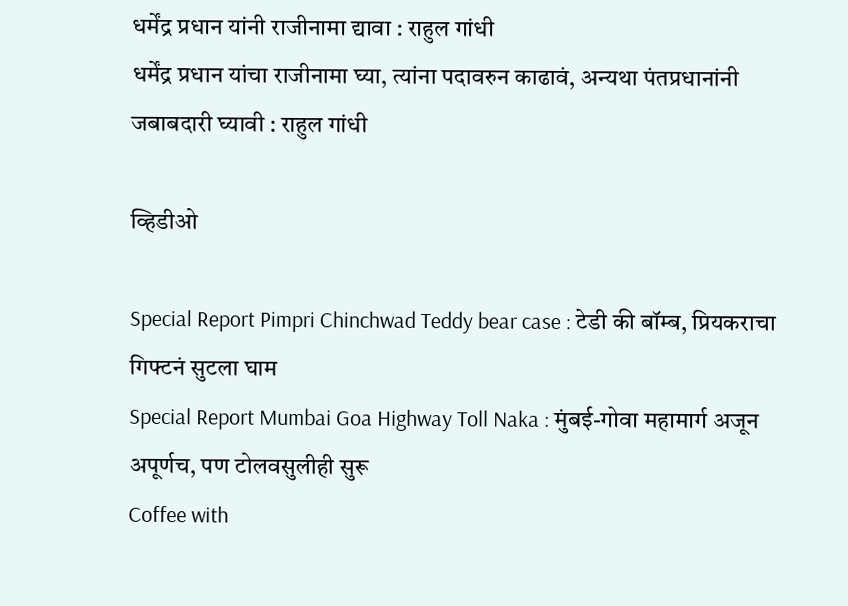धर्मेंद्र प्रधान यांनी राजीनामा द्यावा : राहुल गांधी
धर्मेंद्र प्रधान यांचा राजीनामा घ्या, त्यांना पदावरुन काढावं, अन्यथा पंतप्रधानांनी जबाबदारी घ्यावी : राहुल गांधी

व्हिडीओ

Special Report Pimpri Chinchwad Teddy bear case : टेडी की बॉम्ब, प्रियकराचा गिफ्टनं सुटला घाम
Special Report Mumbai Goa Highway Toll Naka : मुंबई-गोवा महामार्ग अजून अपूर्णच, पण टोलवसुलीही सुरू
Coffee with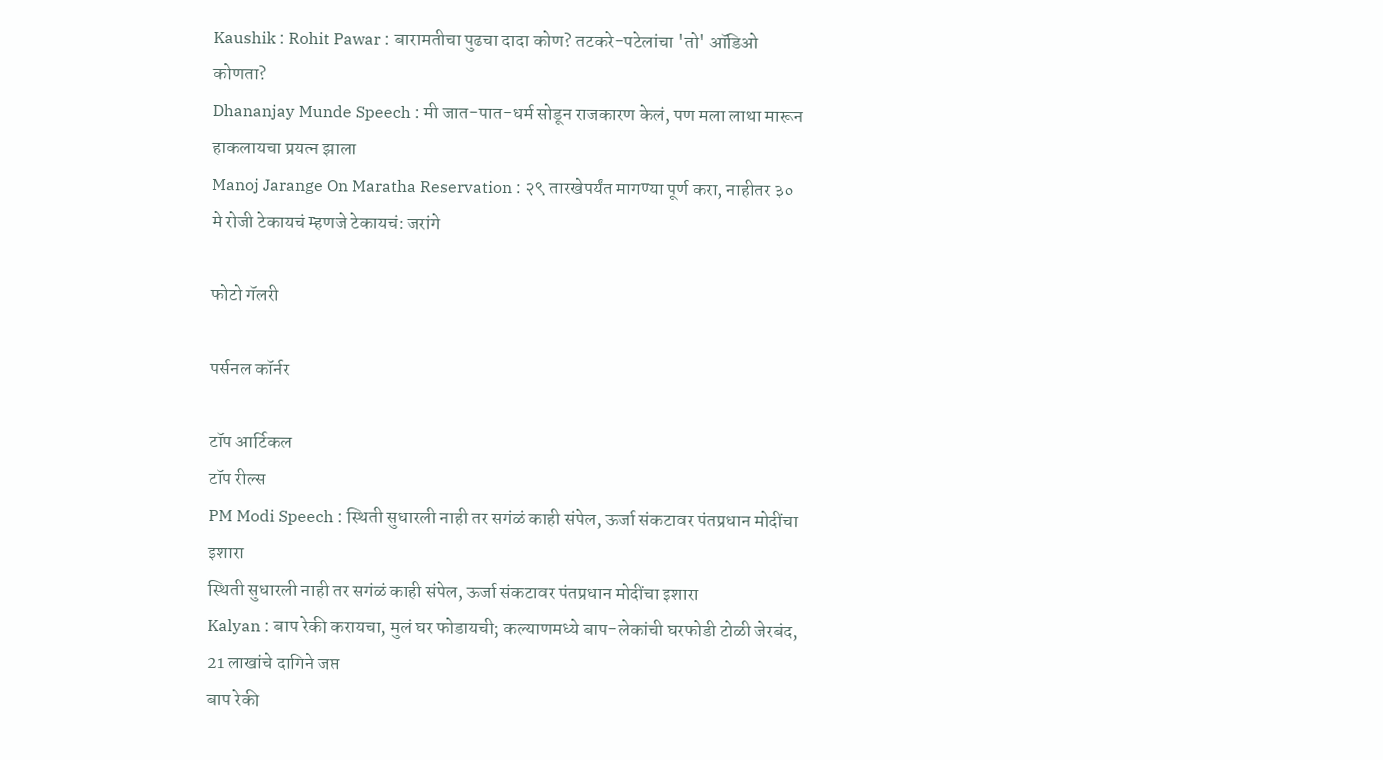Kaushik : Rohit Pawar : बारामतीचा पुढचा दादा कोण? तटकरे-पटेलांचा 'तो' ऑडिओ कोणता?
Dhananjay Munde Speech : मी जात-पात-धर्म सोडून राजकारण केलं, पण मला लाथा मारून हाकलायचा प्रयत्न झाला
Manoj Jarange On Maratha Reservation : २९ तारखेपर्यंत मागण्या पूर्ण करा, नाहीतर ३० मे रोजी टेकायचं म्हणजे टेकायचं: जरांगे

फोटो गॅलरी

पर्सनल कॉर्नर

टॉप आर्टिकल
टॉप रील्स
PM Modi Speech : स्थिती सुधारली नाही तर सगंळं काही संपेल, ऊर्जा संकटावर पंतप्रधान मोदींचा इशारा
स्थिती सुधारली नाही तर सगंळं काही संपेल, ऊर्जा संकटावर पंतप्रधान मोदींचा इशारा
Kalyan : बाप रेकी करायचा, मुलं घर फोडायची; कल्याणमध्ये बाप-लेकांची घरफोडी टोळी जेरबंद, 21 लाखांचे दागिने जप्त
बाप रेकी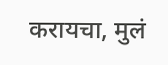करायचा, मुलं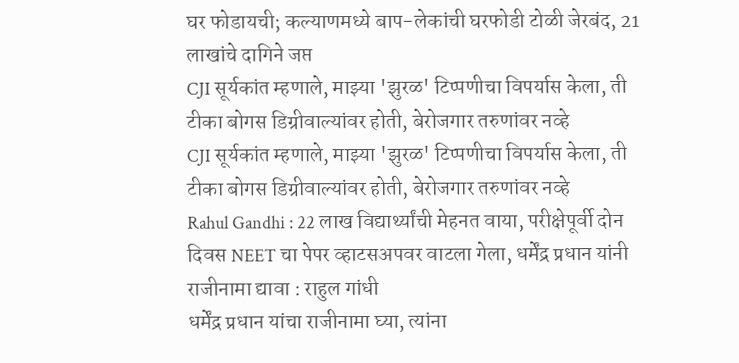घर फोडायची; कल्याणमध्ये बाप-लेकांची घरफोडी टोळी जेरबंद, 21 लाखांचे दागिने जप्त
CJI सूर्यकांत म्हणाले, माझ्या 'झुरळ' टिप्पणीचा विपर्यास केला, ती टीका बोगस डिग्रीवाल्यांवर होती, बेरोजगार तरुणांवर नव्हे
CJI सूर्यकांत म्हणाले, माझ्या 'झुरळ' टिप्पणीचा विपर्यास केला, ती टीका बोगस डिग्रीवाल्यांवर होती, बेरोजगार तरुणांवर नव्हे
Rahul Gandhi : 22 लाख विद्यार्थ्यांची मेहनत वाया, परीक्षेपूर्वी दोन दिवस NEET चा पेपर व्हाटसअपवर वाटला गेला, धर्मेंद्र प्रधान यांनी राजीनामा द्यावा : राहुल गांधी
धर्मेंद्र प्रधान यांचा राजीनामा घ्या, त्यांना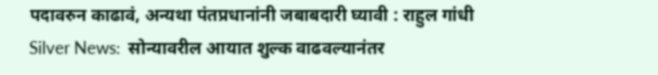पदावरुन काढावं, अन्यथा पंतप्रधानांनी जबाबदारी घ्यावी : राहुल गांधी
Silver News:  सोन्यावरील आयात शुल्क वाढवल्यानंतर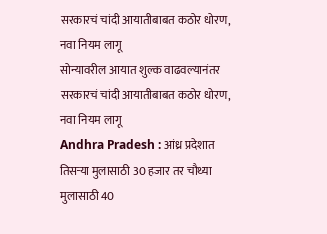सरकारचं चांदी आयातीबाबत कठोर धोरण, नवा नियम लागू
सोन्यावरील आयात शुल्क वाढवल्यानंतर सरकारचं चांदी आयातीबाबत कठोर धोरण, नवा नियम लागू
Andhra Pradesh : आंध्र प्रदेशात तिसऱ्या मुलासाठी 30 हजार तर चौथ्या मुलासाठी 40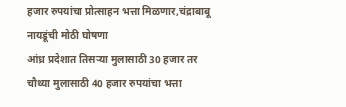हजार रुपयांचा प्रोत्साहन भत्ता मिळणार,चंद्राबाबू  नायडूंची मोठी घोषणा
आंध्र प्रदेशात तिसऱ्या मुलासाठी 30 हजार तर चौथ्या मुलासाठी 40 हजार रुपयांचा भत्ता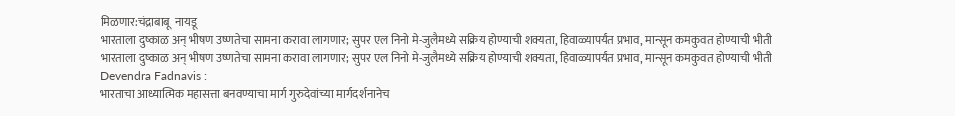मिळणार:चंद्राबाबू  नायडू
भारताला दुष्काळ अन् भीषण उष्णतेचा सामना करावा लागणार; सुपर एल निनो मे-जुलैमध्ये सक्रिय होण्याची शक्यता, हिवाळ्यापर्यंत प्रभाव, मान्सून कमकुवत होण्याची भीती
भारताला दुष्काळ अन् भीषण उष्णतेचा सामना करावा लागणार; सुपर एल निनो मे-जुलैमध्ये सक्रिय होण्याची शक्यता, हिवाळ्यापर्यंत प्रभाव, मान्सून कमकुवत होण्याची भीती
Devendra Fadnavis :
भारताचा आध्यात्मिक महासत्ता बनवण्याचा मार्ग गुरुदेवांच्या मार्गदर्शनानेच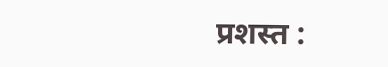प्रशस्त :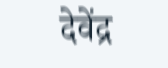देवेंद्र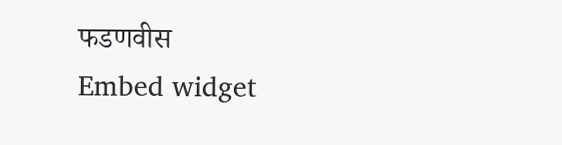फडणवीस
Embed widget